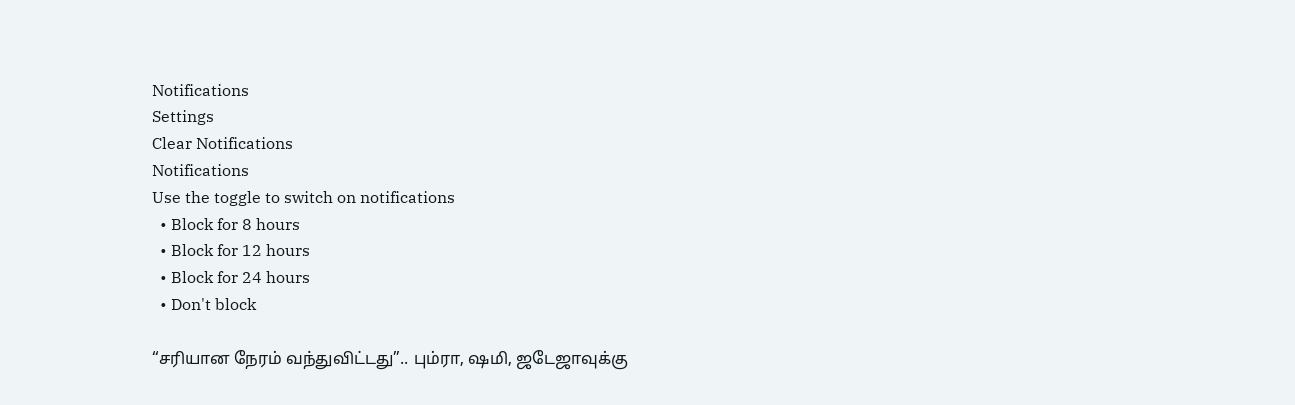Notifications
Settings
Clear Notifications
Notifications
Use the toggle to switch on notifications
  • Block for 8 hours
  • Block for 12 hours
  • Block for 24 hours
  • Don't block

“சரியான நேரம் வந்துவிட்டது”.. பும்ரா, ஷமி, ஜடேஜாவுக்கு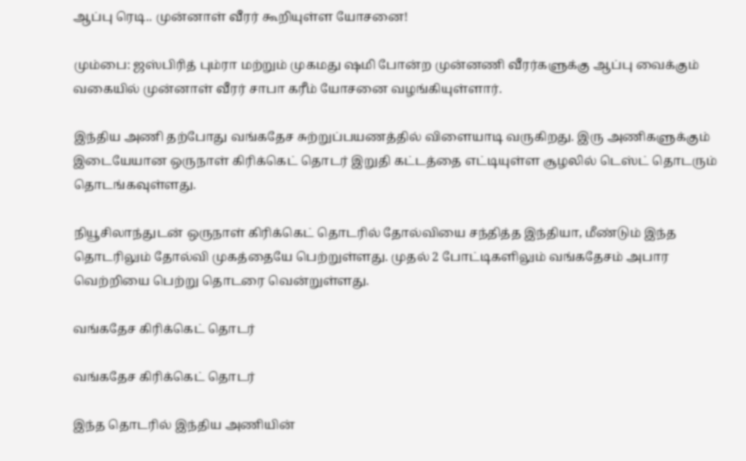ஆப்பு ரெடி.. முன்னாள் வீரர் கூறியுள்ள யோசனை!

மும்பை: ஜஸ்பிரித் பும்ரா மற்றும் முகமது ஷமி போன்ற முன்னணி வீரர்களுக்கு ஆப்பு வைக்கும் வகையில் முன்னாள் வீரர் சாபா கரீம் யோசனை வழங்கியுள்ளார்.

இந்திய அணி தற்போது வங்கதேச சுற்றுப்பயணத்தில் விளையாடி வருகிறது. இரு அணிகளுக்கும் இடையேயான ஒருநாள் கிரிக்கெட் தொடர் இறுதி கட்டத்தை எட்டியுள்ள சூழலில் டெஸ்ட் தொடரும் தொடங்கவுள்ளது.

நியூசிலாந்துடன் ஒருநாள் கிரிக்கெட் தொடரில் தோல்வியை சந்தித்த இந்தியா, மீண்டும் இந்த தொடரிலும் தோல்வி முகத்தையே பெற்றுள்ளது. முதல் 2 போட்டிகளிலும் வங்கதேசம் அபார வெற்றியை பெற்று தொடரை வென்றுள்ளது.

வங்கதேச கிரிக்கெட் தொடர்

வங்கதேச கிரிக்கெட் தொடர்

இந்த தொடரில் இந்திய அணியின்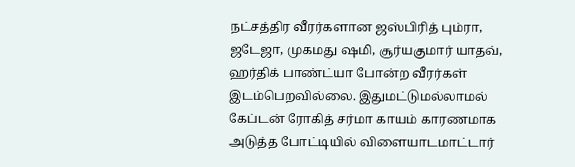நட்சத்திர வீரர்களான ஜஸ்பிரித் பும்ரா, ஜடேஜா, முகமது ஷமி, சூர்யகுமார் யாதவ், ஹர்திக் பாண்ட்யா போன்ற வீரர்கள் இடம்பெறவில்லை. இதுமட்டுமல்லாமல் கேப்டன் ரோகித் சர்மா காயம் காரணமாக அடுத்த போட்டியில் விளையாடமாட்டார்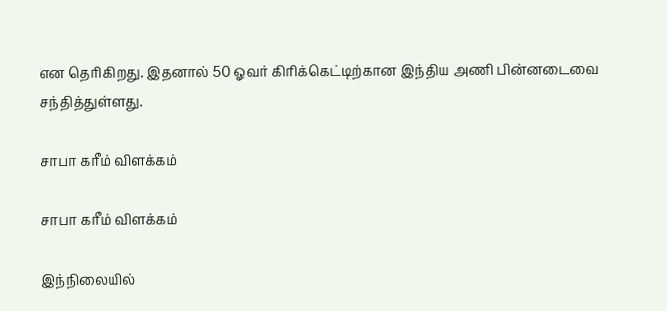என தெரிகிறது. இதனால் 50 ஓவர் கிரிக்கெட்டிற்கான இந்திய அணி பின்னடைவை சந்தித்துள்ளது.

சாபா கரீம் விளக்கம்

சாபா கரீம் விளக்கம்

இந்நிலையில்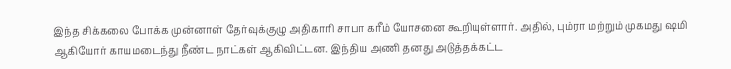இந்த சிக்கலை போக்க முன்னாள் தேர்வுக்குழு அதிகாரி சாபா கரீம் யோசனை கூறியுள்ளார். அதில், பும்ரா மற்றும் முகமது ஷமி ஆகியோர் காயமடைந்து நீண்ட நாட்கள் ஆகிவிட்டன. இந்திய அணி தனது அடுத்தக்கட்ட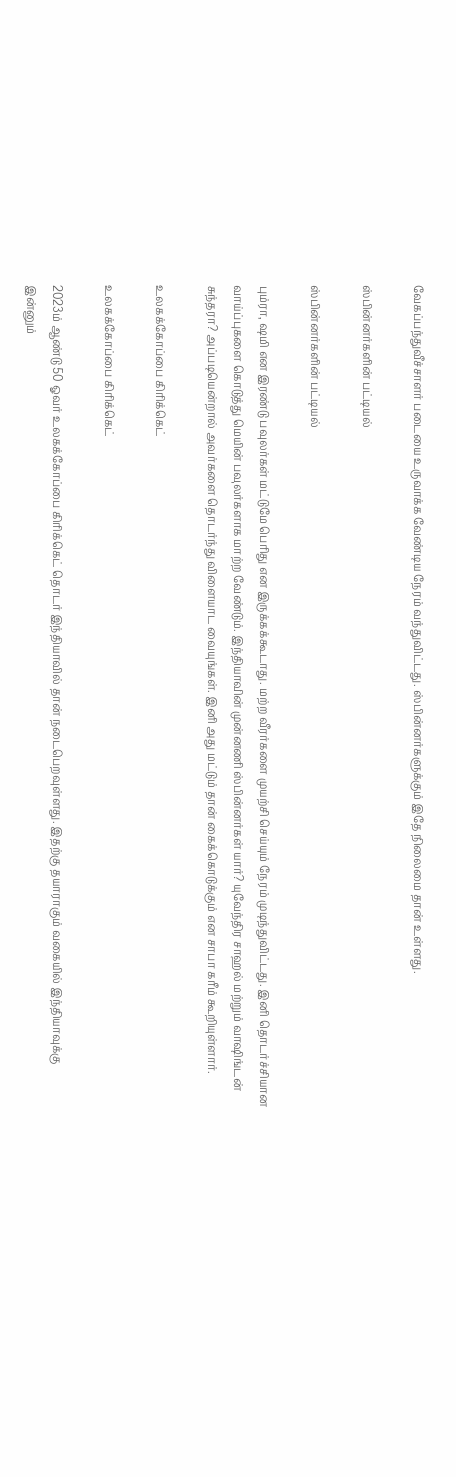வேகப்பந்துவீச்சாளர் படையை உருவாக்க வேண்டிய நேரம் வந்துவிட்டது. ஸ்பின்னர்களுக்கும் இதே நிலைமை தான் உள்ளது.

ஸ்பின்னர்களின் பட்டியல்

ஸ்பின்னர்களின் பட்டியல்

பும்ரா, ஷமி என இரண்டு பவுலர்கள் மட்டுமே பெரிது என இருக்கக்கூடாது. மற்ற வீரர்களை முயற்சி செய்யும் நேரம் முடிந்துவிட்டது. இனி தொடர்ச்சியான வாய்ப்புகளை கொடுத்து மெயின் பவுலர்களாக மாற்ற வேண்டும். இந்தியாவின் முன்னணி ஸ்பின்னர்கள் யார்? யுவேந்திர சாஹல் மற்றும் வாஷிங்டன் சுந்தரா? அப்படியென்றால் அவர்களை தொடர்ந்து விளையாட வையுங்கள். இனி அது மட்டும் தான் கைக்கொடுக்கும் என சாபா கரீம் கூறியுள்ளார்.

உலகக்கோப்பை கிரிக்கெட்

உலகக்கோப்பை கிரிக்கெட்

2023ம் ஆண்டு 50 ஓவர் உலகக்கோப்பை கிரிக்கெட் தொடர் இந்தியாவில் தான் நடைபெறவுள்ளது. இதற்கு தயாராகும் வகையில் இந்தியாவுக்கு இன்னும்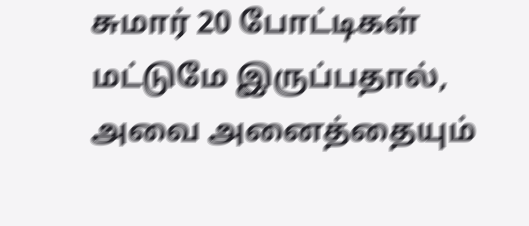சுமார் 20 போட்டிகள் மட்டுமே இருப்பதால், அவை அனைத்தையும்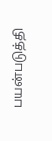பயன்படுத்தி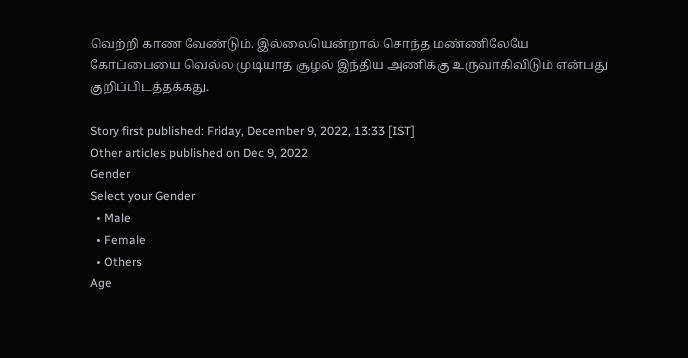வெற்றி காண வேண்டும். இல்லையென்றால் சொந்த மண்ணிலேயே கோப்பையை வெல்ல முடியாத சூழல் இந்திய அணிக்கு உருவாகிவிடும் என்பது குறிப்பிடத்தக்கது.

Story first published: Friday, December 9, 2022, 13:33 [IST]
Other articles published on Dec 9, 2022
Gender
Select your Gender
  • Male
  • Female
  • Others
Age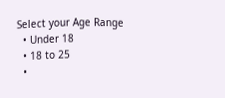Select your Age Range
  • Under 18
  • 18 to 25
  •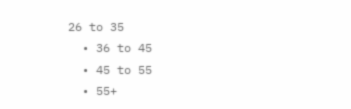26 to 35
  • 36 to 45
  • 45 to 55
  • 55+